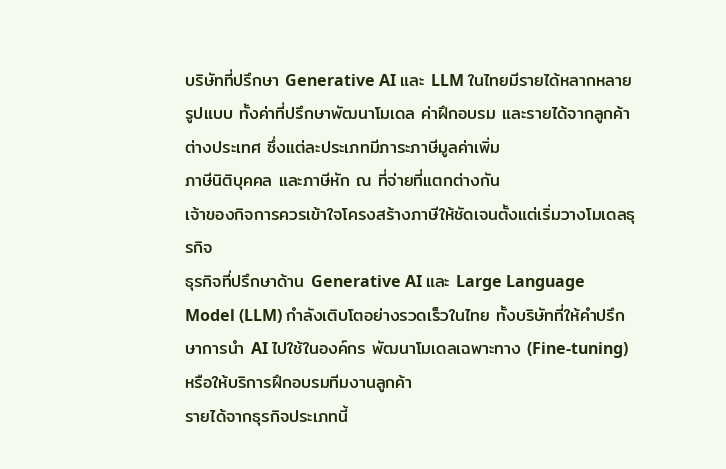บริษัทที่ปรึกษา Generative AI และ LLM ในไทยมีรายได้หลากหลายรูปแบบ ทั้งค่าที่ปรึกษาพัฒนาโมเดล ค่าฝึกอบรม และรายได้จากลูกค้าต่างประเทศ ซึ่งแต่ละประเภทมีภาระภาษีมูลค่าเพิ่ม
ภาษีนิติบุคคล และภาษีหัก ณ ที่จ่ายที่แตกต่างกัน
เจ้าของกิจการควรเข้าใจโครงสร้างภาษีให้ชัดเจนตั้งแต่เริ่มวางโมเดลธุรกิจ
ธุรกิจที่ปรึกษาด้าน Generative AI และ Large Language Model (LLM) กำลังเติบโตอย่างรวดเร็วในไทย ทั้งบริษัทที่ให้คำปรึกษาการนำ AI ไปใช้ในองค์กร พัฒนาโมเดลเฉพาะทาง (Fine-tuning)
หรือให้บริการฝึกอบรมทีมงานลูกค้า
รายได้จากธุรกิจประเภทนี้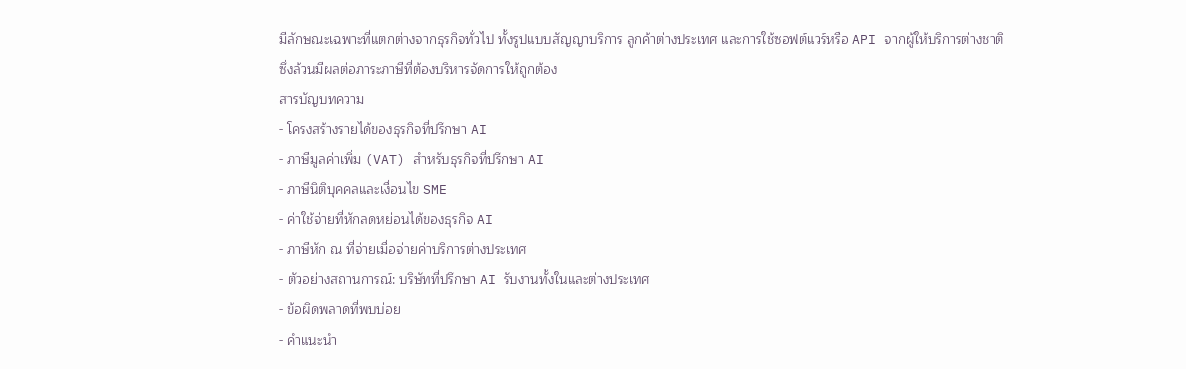มีลักษณะเฉพาะที่แตกต่างจากธุรกิจทั่วไป ทั้งรูปแบบสัญญาบริการ ลูกค้าต่างประเทศ และการใช้ซอฟต์แวร์หรือ API จากผู้ให้บริการต่างชาติ
ซึ่งล้วนมีผลต่อภาระภาษีที่ต้องบริหารจัดการให้ถูกต้อง
สารบัญบทความ
- โครงสร้างรายได้ของธุรกิจที่ปรึกษา AI
- ภาษีมูลค่าเพิ่ม (VAT) สำหรับธุรกิจที่ปรึกษา AI
- ภาษีนิติบุคคลและเงื่อนไข SME
- ค่าใช้จ่ายที่หักลดหย่อนได้ของธุรกิจ AI
- ภาษีหัก ณ ที่จ่ายเมื่อจ่ายค่าบริการต่างประเทศ
- ตัวอย่างสถานการณ์: บริษัทที่ปรึกษา AI รับงานทั้งในและต่างประเทศ
- ข้อผิดพลาดที่พบบ่อย
- คำแนะนำ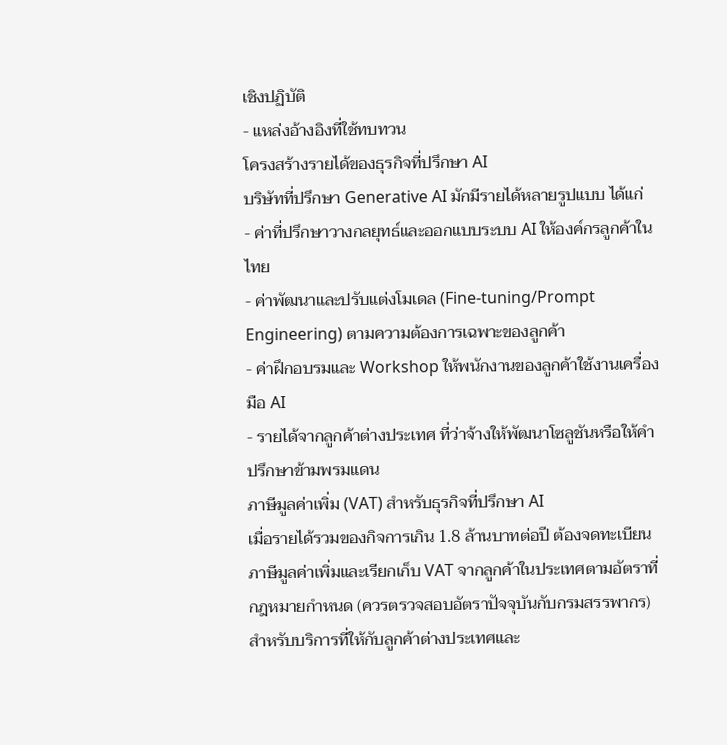เชิงปฏิบัติ
- แหล่งอ้างอิงที่ใช้ทบทวน
โครงสร้างรายได้ของธุรกิจที่ปรึกษา AI
บริษัทที่ปรึกษา Generative AI มักมีรายได้หลายรูปแบบ ได้แก่
- ค่าที่ปรึกษาวางกลยุทธ์และออกแบบระบบ AI ให้องค์กรลูกค้าในไทย
- ค่าพัฒนาและปรับแต่งโมเดล (Fine-tuning/Prompt Engineering) ตามความต้องการเฉพาะของลูกค้า
- ค่าฝึกอบรมและ Workshop ให้พนักงานของลูกค้าใช้งานเครื่องมือ AI
- รายได้จากลูกค้าต่างประเทศ ที่ว่าจ้างให้พัฒนาโซลูชันหรือให้คำปรึกษาข้ามพรมแดน
ภาษีมูลค่าเพิ่ม (VAT) สำหรับธุรกิจที่ปรึกษา AI
เมื่อรายได้รวมของกิจการเกิน 1.8 ล้านบาทต่อปี ต้องจดทะเบียนภาษีมูลค่าเพิ่มและเรียกเก็บ VAT จากลูกค้าในประเทศตามอัตราที่กฎหมายกำหนด (ควรตรวจสอบอัตราปัจจุบันกับกรมสรรพากร)
สำหรับบริการที่ให้กับลูกค้าต่างประเทศและ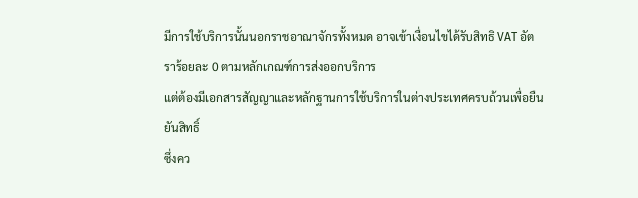มีการใช้บริการนั้นนอกราชอาณาจักรทั้งหมด อาจเข้าเงื่อนไขได้รับสิทธิ VAT อัตราร้อยละ 0 ตามหลักเกณฑ์การส่งออกบริการ
แต่ต้องมีเอกสารสัญญาและหลักฐานการใช้บริการในต่างประเทศครบถ้วนเพื่อยืนยันสิทธิ์
ซึ่งคว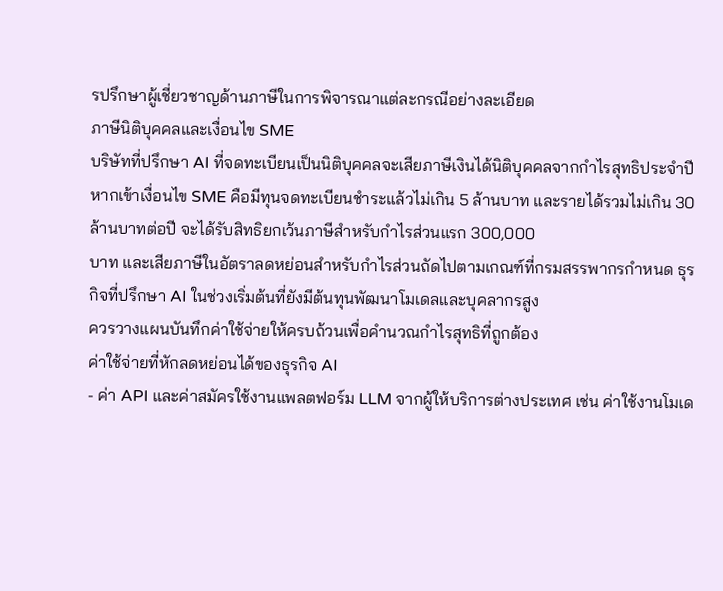รปรึกษาผู้เชี่ยวชาญด้านภาษีในการพิจารณาแต่ละกรณีอย่างละเอียด
ภาษีนิติบุคคลและเงื่อนไข SME
บริษัทที่ปรึกษา AI ที่จดทะเบียนเป็นนิติบุคคลจะเสียภาษีเงินได้นิติบุคคลจากกำไรสุทธิประจำปี หากเข้าเงื่อนไข SME คือมีทุนจดทะเบียนชำระแล้วไม่เกิน 5 ล้านบาท และรายได้รวมไม่เกิน 30
ล้านบาทต่อปี จะได้รับสิทธิยกเว้นภาษีสำหรับกำไรส่วนแรก 300,000
บาท และเสียภาษีในอัตราลดหย่อนสำหรับกำไรส่วนถัดไปตามเกณฑ์ที่กรมสรรพากรกำหนด ธุรกิจที่ปรึกษา AI ในช่วงเริ่มต้นที่ยังมีต้นทุนพัฒนาโมเดลและบุคลากรสูง
ควรวางแผนบันทึกค่าใช้จ่ายให้ครบถ้วนเพื่อคำนวณกำไรสุทธิที่ถูกต้อง
ค่าใช้จ่ายที่หักลดหย่อนได้ของธุรกิจ AI
- ค่า API และค่าสมัครใช้งานแพลตฟอร์ม LLM จากผู้ให้บริการต่างประเทศ เช่น ค่าใช้งานโมเด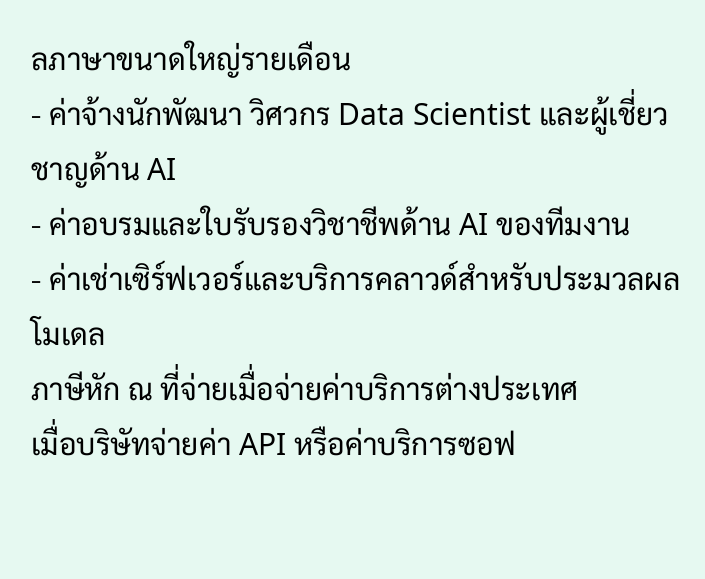ลภาษาขนาดใหญ่รายเดือน
- ค่าจ้างนักพัฒนา วิศวกร Data Scientist และผู้เชี่ยวชาญด้าน AI
- ค่าอบรมและใบรับรองวิชาชีพด้าน AI ของทีมงาน
- ค่าเช่าเซิร์ฟเวอร์และบริการคลาวด์สำหรับประมวลผลโมเดล
ภาษีหัก ณ ที่จ่ายเมื่อจ่ายค่าบริการต่างประเทศ
เมื่อบริษัทจ่ายค่า API หรือค่าบริการซอฟ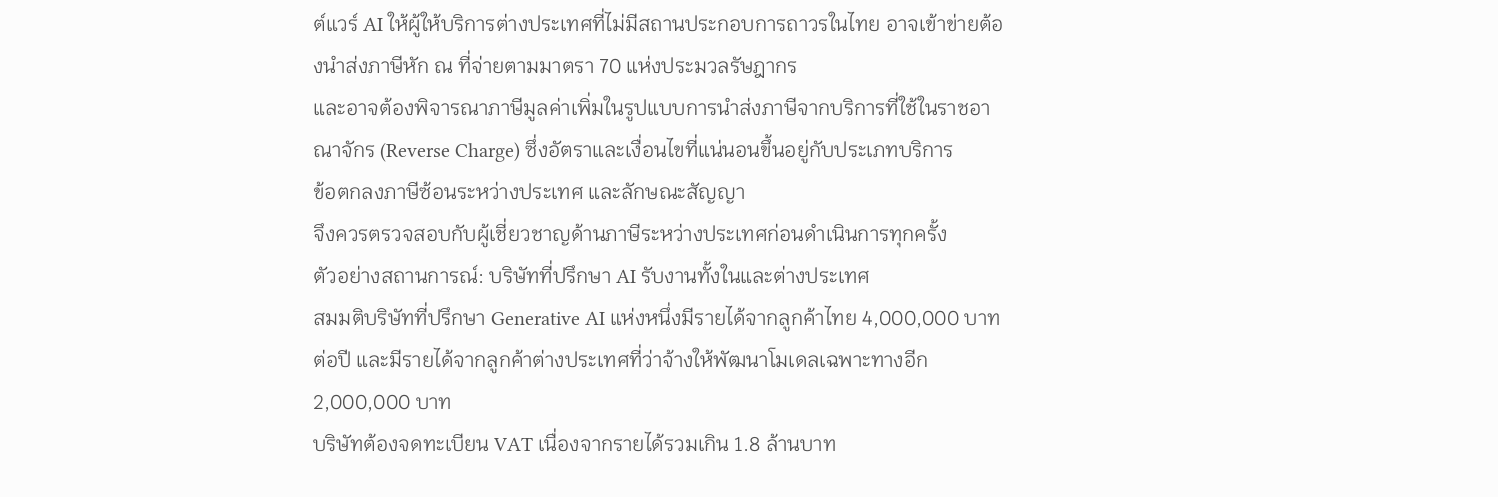ต์แวร์ AI ให้ผู้ให้บริการต่างประเทศที่ไม่มีสถานประกอบการถาวรในไทย อาจเข้าข่ายต้องนำส่งภาษีหัก ณ ที่จ่ายตามมาตรา 70 แห่งประมวลรัษฎากร
และอาจต้องพิจารณาภาษีมูลค่าเพิ่มในรูปแบบการนำส่งภาษีจากบริการที่ใช้ในราชอาณาจักร (Reverse Charge) ซึ่งอัตราและเงื่อนไขที่แน่นอนขึ้นอยู่กับประเภทบริการ
ข้อตกลงภาษีซ้อนระหว่างประเทศ และลักษณะสัญญา
จึงควรตรวจสอบกับผู้เชี่ยวชาญด้านภาษีระหว่างประเทศก่อนดำเนินการทุกครั้ง
ตัวอย่างสถานการณ์: บริษัทที่ปรึกษา AI รับงานทั้งในและต่างประเทศ
สมมติบริษัทที่ปรึกษา Generative AI แห่งหนึ่งมีรายได้จากลูกค้าไทย 4,000,000 บาทต่อปี และมีรายได้จากลูกค้าต่างประเทศที่ว่าจ้างให้พัฒนาโมเดลเฉพาะทางอีก 2,000,000 บาท
บริษัทต้องจดทะเบียน VAT เนื่องจากรายได้รวมเกิน 1.8 ล้านบาท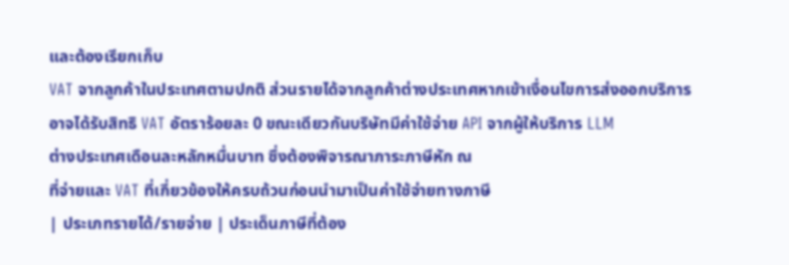และต้องเรียกเก็บ
VAT จากลูกค้าในประเทศตามปกติ ส่วนรายได้จากลูกค้าต่างประเทศหากเข้าเงื่อนไขการส่งออกบริการอาจได้รับสิทธิ VAT อัตราร้อยละ 0 ขณะเดียวกันบริษัทมีค่าใช้จ่าย API จากผู้ให้บริการ LLM
ต่างประเทศเดือนละหลักหมื่นบาท ซึ่งต้องพิจารณาภาระภาษีหัก ณ
ที่จ่ายและ VAT ที่เกี่ยวข้องให้ครบถ้วนก่อนนำมาเป็นค่าใช้จ่ายทางภาษี
| ประเภทรายได้/รายจ่าย | ประเด็นภาษีที่ต้อง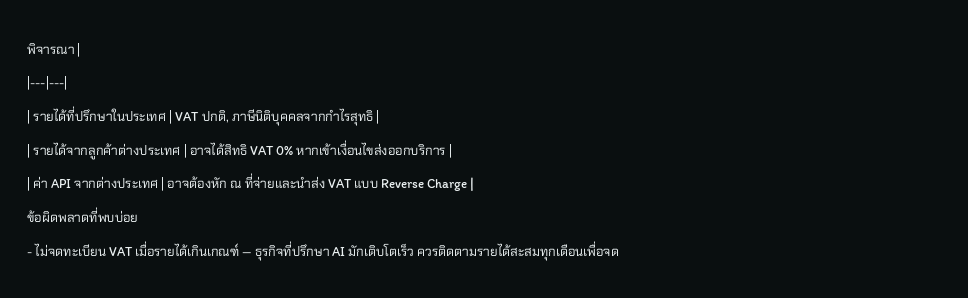พิจารณา |
|---|---|
| รายได้ที่ปรึกษาในประเทศ | VAT ปกติ, ภาษีนิติบุคคลจากกำไรสุทธิ |
| รายได้จากลูกค้าต่างประเทศ | อาจได้สิทธิ VAT 0% หากเข้าเงื่อนไขส่งออกบริการ |
| ค่า API จากต่างประเทศ | อาจต้องหัก ณ ที่จ่ายและนำส่ง VAT แบบ Reverse Charge |
ข้อผิดพลาดที่พบบ่อย
- ไม่จดทะเบียน VAT เมื่อรายได้เกินเกณฑ์ — ธุรกิจที่ปรึกษา AI มักเติบโตเร็ว ควรติดตามรายได้สะสมทุกเดือนเพื่อจด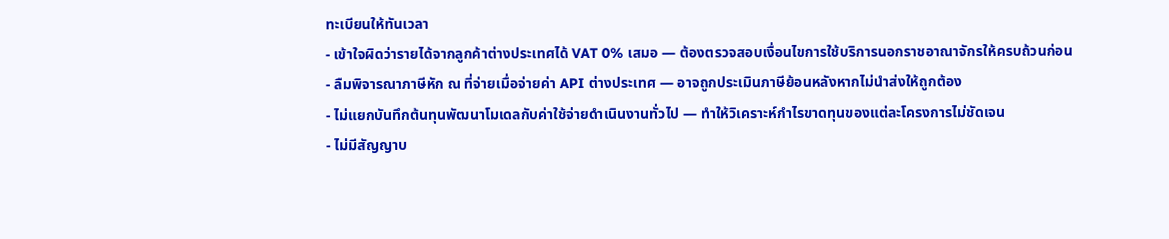ทะเบียนให้ทันเวลา
- เข้าใจผิดว่ารายได้จากลูกค้าต่างประเทศได้ VAT 0% เสมอ — ต้องตรวจสอบเงื่อนไขการใช้บริการนอกราชอาณาจักรให้ครบถ้วนก่อน
- ลืมพิจารณาภาษีหัก ณ ที่จ่ายเมื่อจ่ายค่า API ต่างประเทศ — อาจถูกประเมินภาษีย้อนหลังหากไม่นำส่งให้ถูกต้อง
- ไม่แยกบันทึกต้นทุนพัฒนาโมเดลกับค่าใช้จ่ายดำเนินงานทั่วไป — ทำให้วิเคราะห์กำไรขาดทุนของแต่ละโครงการไม่ชัดเจน
- ไม่มีสัญญาบ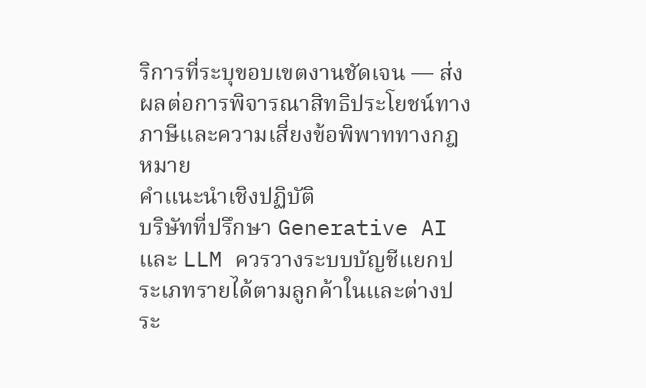ริการที่ระบุขอบเขตงานชัดเจน — ส่งผลต่อการพิจารณาสิทธิประโยชน์ทางภาษีและความเสี่ยงข้อพิพาททางกฎหมาย
คำแนะนำเชิงปฏิบัติ
บริษัทที่ปรึกษา Generative AI และ LLM ควรวางระบบบัญชีแยกประเภทรายได้ตามลูกค้าในและต่างประ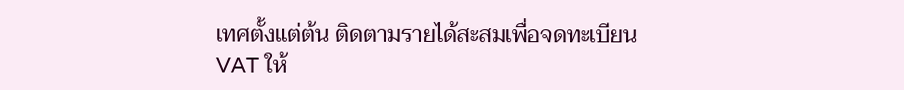เทศตั้งแต่ต้น ติดตามรายได้สะสมเพื่อจดทะเบียน VAT ให้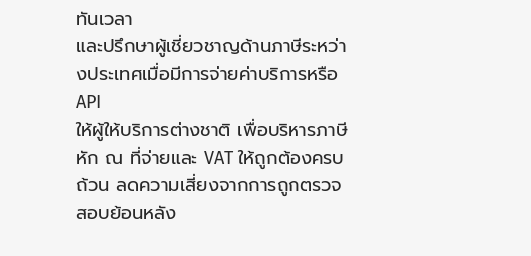ทันเวลา
และปรึกษาผู้เชี่ยวชาญด้านภาษีระหว่างประเทศเมื่อมีการจ่ายค่าบริการหรือ API
ให้ผู้ให้บริการต่างชาติ เพื่อบริหารภาษีหัก ณ ที่จ่ายและ VAT ให้ถูกต้องครบถ้วน ลดความเสี่ยงจากการถูกตรวจสอบย้อนหลัง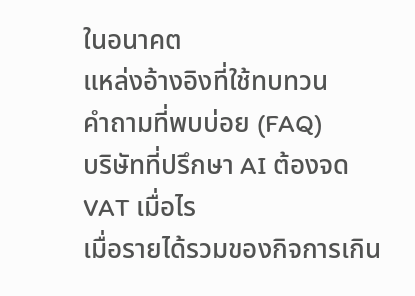ในอนาคต
แหล่งอ้างอิงที่ใช้ทบทวน
คำถามที่พบบ่อย (FAQ)
บริษัทที่ปรึกษา AI ต้องจด VAT เมื่อไร
เมื่อรายได้รวมของกิจการเกิน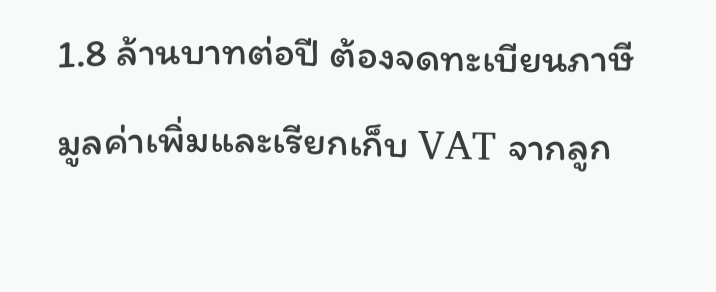1.8 ล้านบาทต่อปี ต้องจดทะเบียนภาษีมูลค่าเพิ่มและเรียกเก็บ VAT จากลูก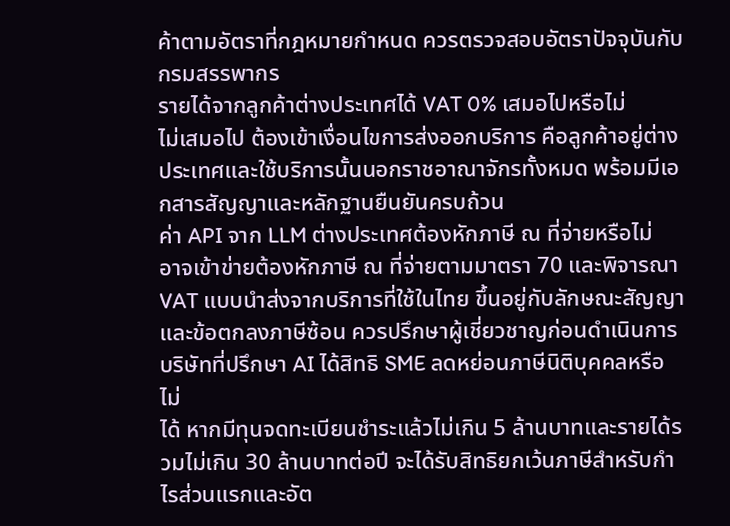ค้าตามอัตราที่กฎหมายกำหนด ควรตรวจสอบอัตราปัจจุบันกับกรมสรรพากร
รายได้จากลูกค้าต่างประเทศได้ VAT 0% เสมอไปหรือไม่
ไม่เสมอไป ต้องเข้าเงื่อนไขการส่งออกบริการ คือลูกค้าอยู่ต่างประเทศและใช้บริการนั้นนอกราชอาณาจักรทั้งหมด พร้อมมีเอกสารสัญญาและหลักฐานยืนยันครบถ้วน
ค่า API จาก LLM ต่างประเทศต้องหักภาษี ณ ที่จ่ายหรือไม่
อาจเข้าข่ายต้องหักภาษี ณ ที่จ่ายตามมาตรา 70 และพิจารณา VAT แบบนำส่งจากบริการที่ใช้ในไทย ขึ้นอยู่กับลักษณะสัญญาและข้อตกลงภาษีซ้อน ควรปรึกษาผู้เชี่ยวชาญก่อนดำเนินการ
บริษัทที่ปรึกษา AI ได้สิทธิ SME ลดหย่อนภาษีนิติบุคคลหรือไม่
ได้ หากมีทุนจดทะเบียนชำระแล้วไม่เกิน 5 ล้านบาทและรายได้รวมไม่เกิน 30 ล้านบาทต่อปี จะได้รับสิทธิยกเว้นภาษีสำหรับกำไรส่วนแรกและอัต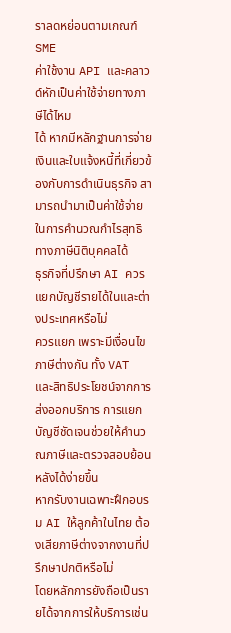ราลดหย่อนตามเกณฑ์ SME
ค่าใช้งาน API และคลาวด์หักเป็นค่าใช้จ่ายทางภาษีได้ไหม
ได้ หากมีหลักฐานการจ่ายเงินและใบแจ้งหนี้ที่เกี่ยวข้องกับการดำเนินธุรกิจ สามารถนำมาเป็นค่าใช้จ่ายในการคำนวณกำไรสุทธิทางภาษีนิติบุคคลได้
ธุรกิจที่ปรึกษา AI ควรแยกบัญชีรายได้ในและต่างประเทศหรือไม่
ควรแยก เพราะมีเงื่อนไขภาษีต่างกัน ทั้ง VAT และสิทธิประโยชน์จากการส่งออกบริการ การแยกบัญชีชัดเจนช่วยให้คำนวณภาษีและตรวจสอบย้อนหลังได้ง่ายขึ้น
หากรับงานเฉพาะฝึกอบรม AI ให้ลูกค้าในไทย ต้องเสียภาษีต่างจากงานที่ปรึกษาปกติหรือไม่
โดยหลักการยังถือเป็นรายได้จากการให้บริการเช่น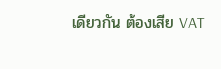เดียวกัน ต้องเสีย VAT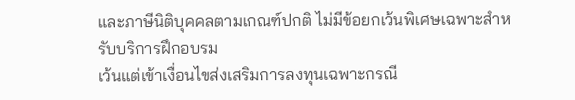และภาษีนิติบุคคลตามเกณฑ์ปกติ ไม่มีข้อยกเว้นพิเศษเฉพาะสำหรับบริการฝึกอบรม
เว้นแต่เข้าเงื่อนไขส่งเสริมการลงทุนเฉพาะกรณี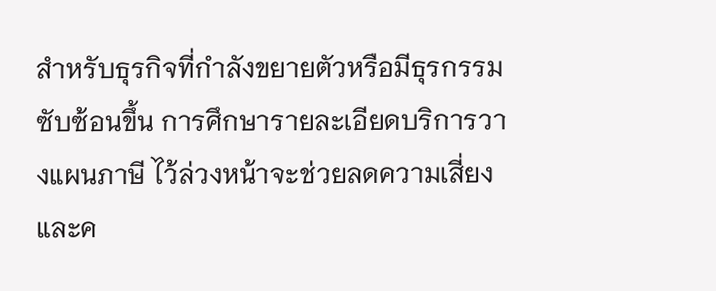สำหรับธุรกิจที่กำลังขยายตัวหรือมีธุรกรรมซับซ้อนขึ้น การศึกษารายละเอียดบริการวางแผนภาษี ไว้ล่วงหน้าจะช่วยลดความเสี่ยงและค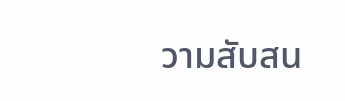วามสับสน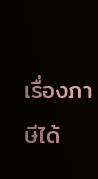เรื่องภาษีได้